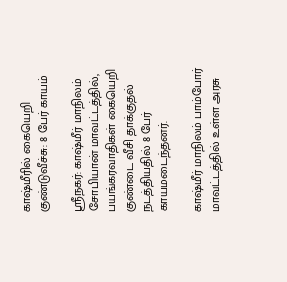காஷ்மீரில் கையெறி குண்டுவீச்சு: 8 பேர் காயம்

ஸ்ரீநகர்: காஷ்மீர் மாநிலம் சோபியான் மாவட்டத்தில், பயங்கரவாதிகள் கையெறி குண்டை வீசி தாக்குதல் நடத்தியதில் 8 பேர் காயமடைந்தனர்.

காஷ்மீர் மாநிலம் பாம்போர் மாவட்டத்தில் உள்ள அரசு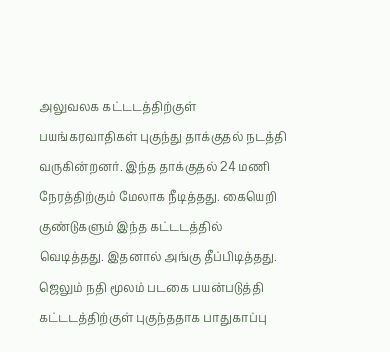அலுவலக கட்டடத்திற்குள் பயங்கரவாதிகள் புகுந்து தாக்குதல் நடத்தி வருகின்றனர். இந்த தாக்குதல் 24 மணி நேரத்திற்கும் மேலாக நீடித்தது. கையெறி குண்டுகளும் இந்த கட்டடத்தில் வெடித்தது. இதனால் அங்கு தீப்பிடித்தது. ஜெலும் நதி மூலம் படகை பயன்படுத்தி கட்டடத்திற்குள் புகுந்ததாக பாதுகாப்பு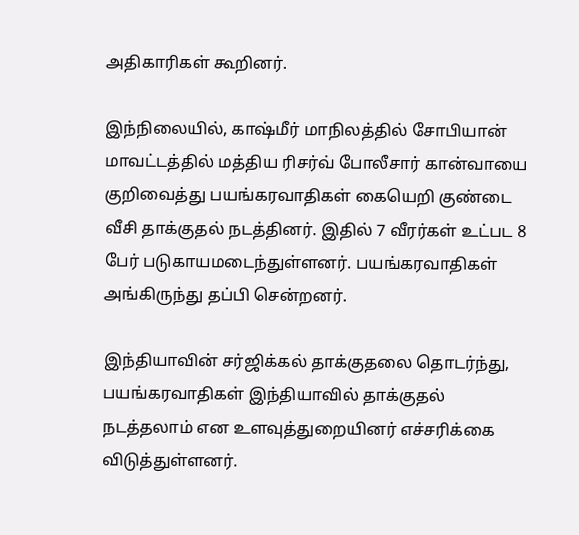அதிகாரிகள் கூறினர்.

இந்நிலையில், காஷ்மீர் மாநிலத்தில் சோபியான் மாவட்டத்தில் மத்திய ரிசர்வ் போலீசார் கான்வாயை குறிவைத்து பயங்கரவாதிகள் கையெறி குண்டை வீசி தாக்குதல் நடத்தினர். இதில் 7 வீரர்கள் உட்பட 8 பேர் படுகாயமடைந்துள்ளனர். பயங்கரவாதிகள் அங்கிருந்து தப்பி சென்றனர்.

இந்தியாவின் சர்ஜிக்கல் தாக்குதலை தொடர்ந்து, பயங்கரவாதிகள் இந்தியாவில் தாக்குதல் நடத்தலாம் என உளவுத்துறையினர் எச்சரிக்கை விடுத்துள்ளனர்.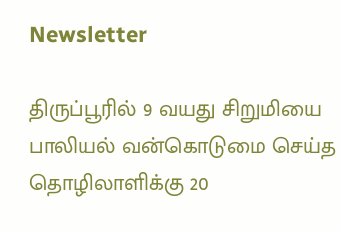Newsletter

திருப்பூரில் 9 வயது சிறுமியை பாலியல் வன்கொடுமை செய்த தொழிலாளிக்கு 20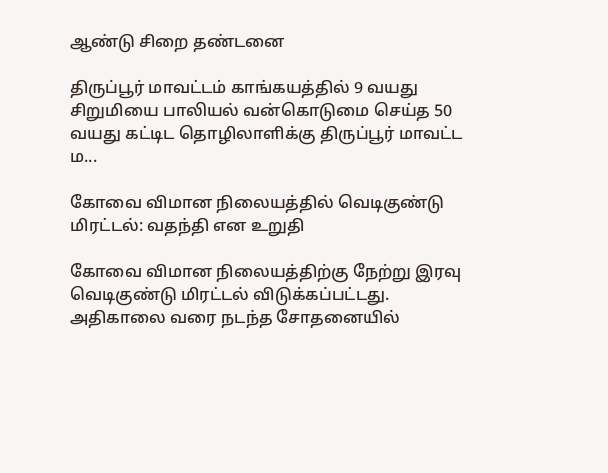ஆண்டு சிறை தண்டனை

திருப்பூர் மாவட்டம் காங்கயத்தில் 9 வயது சிறுமியை பாலியல் வன்கொடுமை செய்த 50 வயது கட்டிட தொழிலாளிக்கு திருப்பூர் மாவட்ட ம...

கோவை விமான நிலையத்தில் வெடிகுண்டு மிரட்டல்: வதந்தி என உறுதி

கோவை விமான நிலையத்திற்கு நேற்று இரவு வெடிகுண்டு மிரட்டல் விடுக்கப்பட்டது. அதிகாலை வரை நடந்த சோதனையில்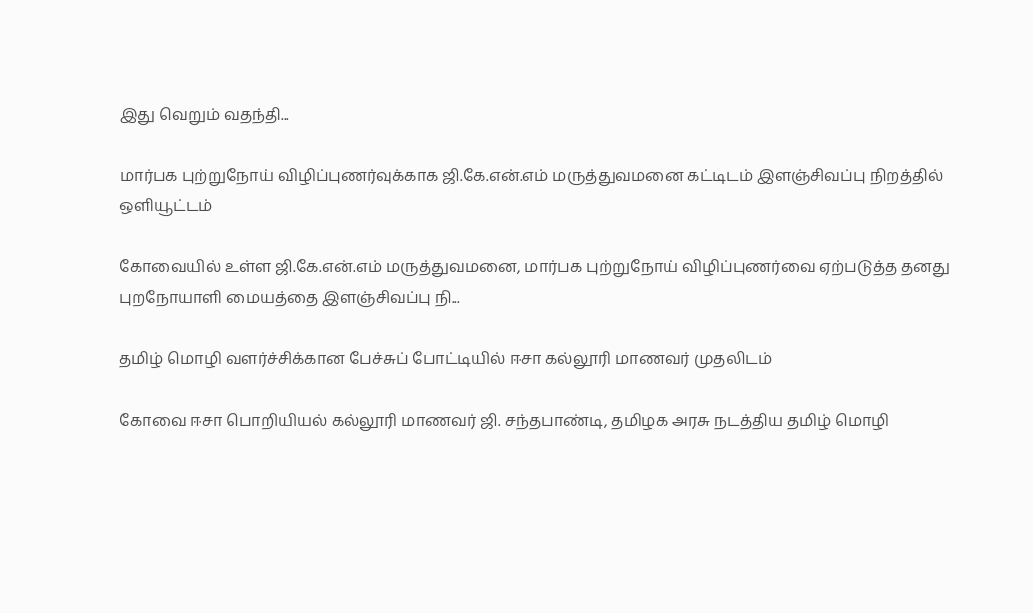இது வெறும் வதந்தி...

மார்பக புற்றுநோய் விழிப்புணர்வுக்காக ஜி.கே.என்.எம் மருத்துவமனை கட்டிடம் இளஞ்சிவப்பு நிறத்தில் ஒளியூட்டம்

கோவையில் உள்ள ஜி.கே.என்.எம் மருத்துவமனை, மார்பக புற்றுநோய் விழிப்புணர்வை ஏற்படுத்த தனது புறநோயாளி மையத்தை இளஞ்சிவப்பு நி...

தமிழ் மொழி வளர்ச்சிக்கான பேச்சுப் போட்டியில் ஈசா கல்லூரி மாணவர் முதலிடம்

கோவை ஈசா பொறியியல் கல்லூரி மாணவர் ஜி. சந்தபாண்டி, தமிழக அரசு நடத்திய தமிழ் மொழி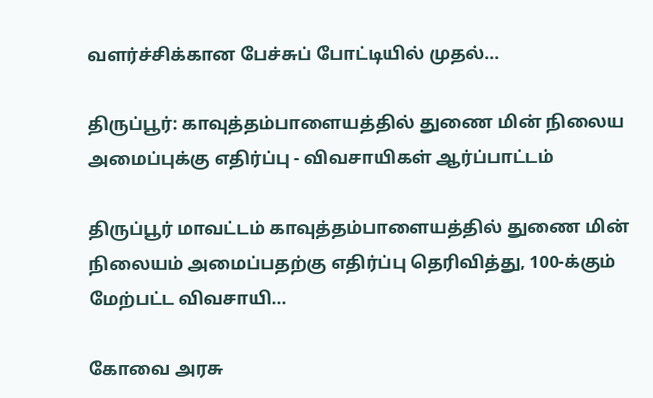வளர்ச்சிக்கான பேச்சுப் போட்டியில் முதல்...

திருப்பூர்: காவுத்தம்பாளையத்தில் துணை மின் நிலைய அமைப்புக்கு எதிர்ப்பு - விவசாயிகள் ஆர்ப்பாட்டம்

திருப்பூர் மாவட்டம் காவுத்தம்பாளையத்தில் துணை மின் நிலையம் அமைப்பதற்கு எதிர்ப்பு தெரிவித்து, 100-க்கும் மேற்பட்ட விவசாயி...

கோவை அரசு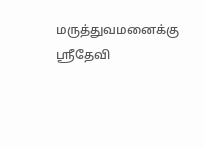மருத்துவமனைக்கு ஸ்ரீதேவி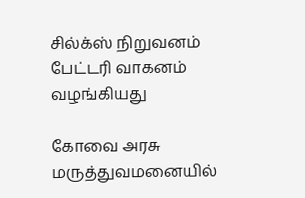சில்க்ஸ் நிறுவனம் பேட்டரி வாகனம் வழங்கியது

கோவை அரசு மருத்துவமனையில்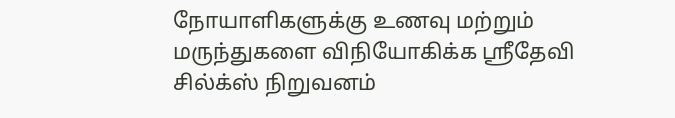நோயாளிகளுக்கு உணவு மற்றும் மருந்துகளை விநியோகிக்க ஸ்ரீதேவி சில்க்ஸ் நிறுவனம்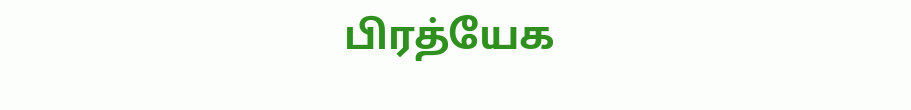பிரத்யேக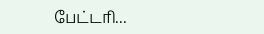பேட்டரி...